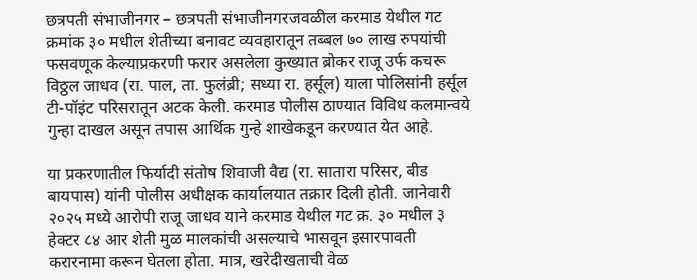छत्रपती संभाजीनगर – छत्रपती संभाजीनगरजवळील करमाड येथील गट क्रमांक ३० मधील शेतीच्या बनावट व्यवहारातून तब्बल ७० लाख रुपयांची फसवणूक केल्याप्रकरणी फरार असलेला कुख्यात ब्रोकर राजू उर्फ कचरू विठ्ठल जाधव (रा. पाल, ता. फुलंब्री; सध्या रा. हर्सूल) याला पोलिसांनी हर्सूल टी-पॉइंट परिसरातून अटक केली. करमाड पोलीस ठाण्यात विविध कलमान्वये गुन्हा दाखल असून तपास आर्थिक गुन्हे शाखेकडून करण्यात येत आहे.

या प्रकरणातील फिर्यादी संतोष शिवाजी वैद्य (रा. सातारा परिसर, बीड बायपास) यांनी पोलीस अधीक्षक कार्यालयात तक्रार दिली होती. जानेवारी २०२५ मध्ये आरोपी राजू जाधव याने करमाड येथील गट क्र. ३० मधील ३ हेक्टर ८४ आर शेती मुळ मालकांची असल्याचे भासवून इसारपावती करारनामा करून घेतला होता. मात्र, खरेदीखताची वेळ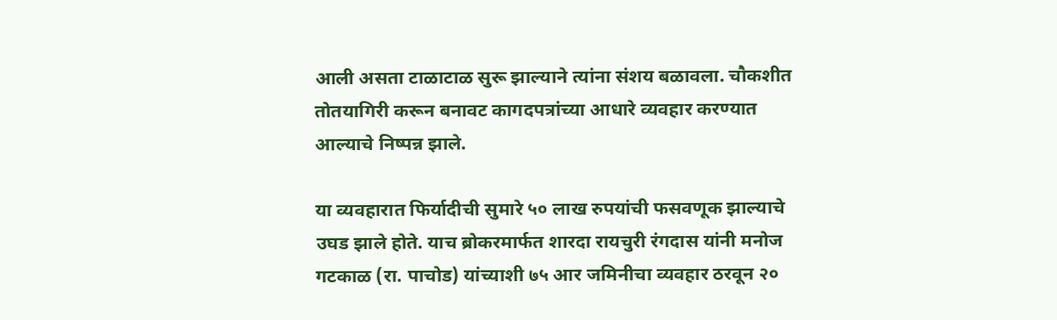आली असता टाळाटाळ सुरू झाल्याने त्यांना संशय बळावला. चौकशीत तोतयागिरी करून बनावट कागदपत्रांच्या आधारे व्यवहार करण्यात आल्याचे निष्पन्न झाले.

या व्यवहारात फिर्यादीची सुमारे ५० लाख रुपयांची फसवणूक झाल्याचे उघड झाले होते. याच ब्रोकरमार्फत शारदा रायचुरी रंगदास यांनी मनोज गटकाळ (रा. पाचोड) यांच्याशी ७५ आर जमिनीचा व्यवहार ठरवून २०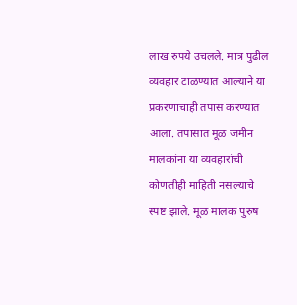लाख रुपये उचलले. मात्र पुढील व्यवहार टाळण्यात आल्याने या प्रकरणाचाही तपास करण्यात आला. तपासात मूळ जमीन मालकांना या व्यवहारांची कोणतीही माहिती नसल्याचे स्पष्ट झाले. मूळ मालक पुरुष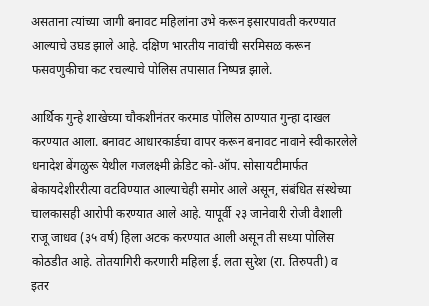असताना त्यांच्या जागी बनावट महिलांना उभे करून इसारपावती करण्यात आल्याचे उघड झाले आहे. दक्षिण भारतीय नावांची सरमिसळ करून फसवणुकीचा कट रचल्याचे पोलिस तपासात निष्पन्न झाले.

आर्थिक गुन्हे शाखेच्या चौकशीनंतर करमाड पोलिस ठाण्यात गुन्हा दाखल करण्यात आला. बनावट आधारकार्डचा वापर करून बनावट नावाने स्वीकारलेले धनादेश बेंगळुरू येथील गजलक्ष्मी क्रेडिट को-ऑप. सोसायटीमार्फत बेकायदेशीररीत्या वटविण्यात आल्याचेही समोर आले असून, संबंधित संस्थेच्या चालकासही आरोपी करण्यात आले आहे. यापूर्वी २३ जानेवारी रोजी वैशाली राजू जाधव (३५ वर्ष) हिला अटक करण्यात आली असून ती सध्या पोलिस कोठडीत आहे. तोतयागिरी करणारी महिला ई. लता सुरेश (रा. तिरुपती) व इतर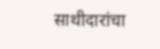साथीदारांचा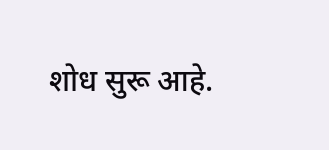शोध सुरू आहे.